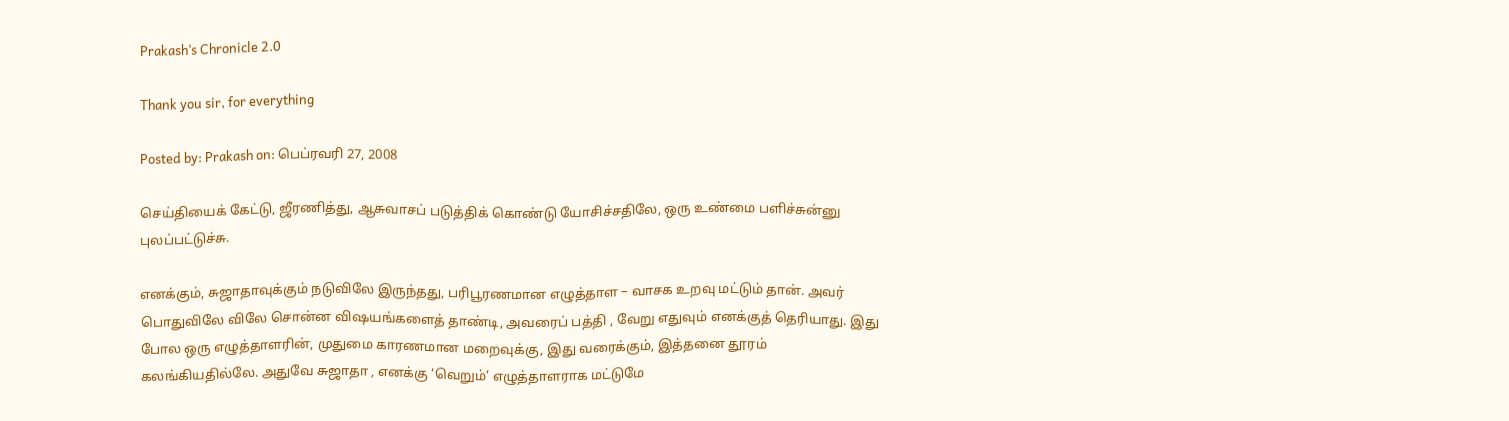Prakash’s Chronicle 2.0

Thank you sir, for everything

Posted by: Prakash on: பெப்ரவரி 27, 2008

செய்தியைக் கேட்டு, ஜீரணித்து, ஆசுவாசப் படுத்திக் கொண்டு யோசிச்சதிலே, ஒரு உண்மை பளிச்சுன்னு புலப்பட்டுச்சு.

எனக்கும், சுஜாதாவுக்கும் நடுவிலே இருந்தது, பரிபூரணமான எழுத்தாள – வாசக உறவு மட்டும் தான். அவர் பொதுவிலே விலே சொன்ன விஷயங்களைத் தாண்டி, அவரைப் பத்தி , வேறு எதுவும் எனக்குத் தெரியாது. இது போல ஒரு எழுத்தாளரின், முதுமை காரணமான மறைவுக்கு, இது வரைக்கும், இத்தனை தூரம் கலங்கியதில்லே. அதுவே சுஜாதா , எனக்கு ‘வெறும்’ எழுத்தாளராக மட்டுமே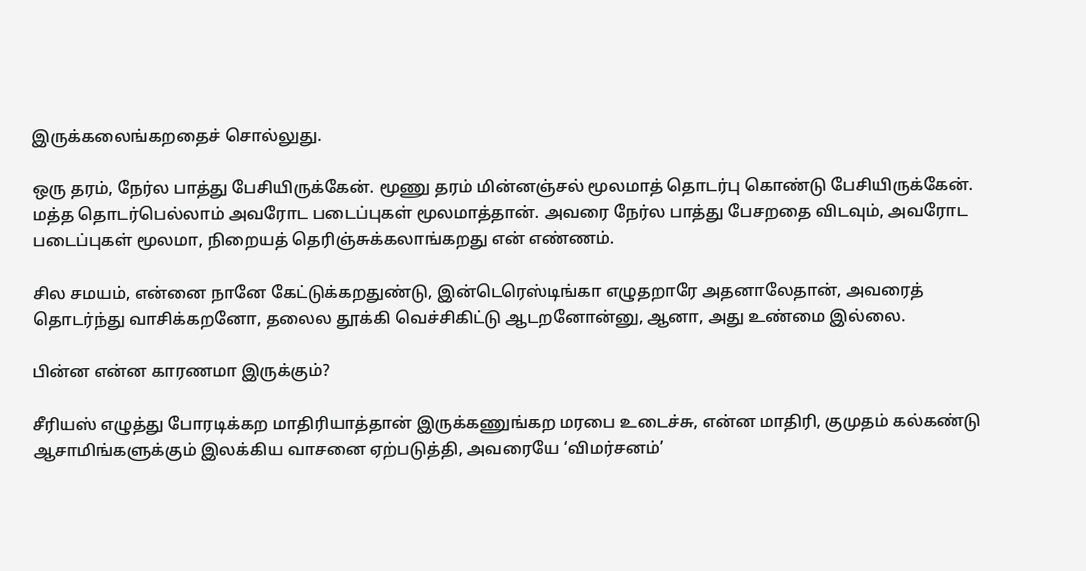இருக்கலைங்கறதைச் சொல்லுது.

ஒரு தரம், நேர்ல பாத்து பேசியிருக்கேன். மூணு தரம் மின்னஞ்சல் மூலமாத் தொடர்பு கொண்டு பேசியிருக்கேன். மத்த தொடர்பெல்லாம் அவரோட படைப்புகள் மூலமாத்தான். அவரை நேர்ல பாத்து பேசறதை விடவும், அவரோட படைப்புகள் மூலமா, நிறையத் தெரிஞ்சுக்கலாங்கறது என் எண்ணம்.

சில சமயம், என்னை நானே கேட்டுக்கறதுண்டு, இன்டெரெஸ்டிங்கா எழுதறாரே அதனாலேதான், அவரைத் தொடர்ந்து வாசிக்கறனோ, தலைல தூக்கி வெச்சிகிட்டு ஆடறனோன்னு, ஆனா, அது உண்மை இல்லை.

பின்ன என்ன காரணமா இருக்கும்?

சீரியஸ் எழுத்து போரடிக்கற மாதிரியாத்தான் இருக்கணுங்கற மரபை உடைச்சு, என்ன மாதிரி, குமுதம் கல்கண்டு ஆசாமிங்களுக்கும் இலக்கிய வாசனை ஏற்படுத்தி, அவரையே ‘விமர்சனம்’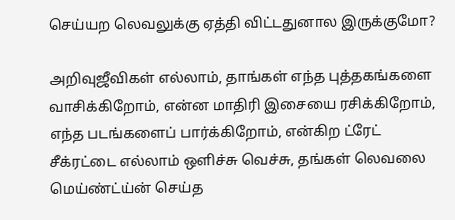செய்யற லெவலுக்கு ஏத்தி விட்டதுனால இருக்குமோ?

அறிவுஜீவிகள் எல்லாம், தாங்கள் எந்த புத்தகங்களை வாசிக்கிறோம், என்ன மாதிரி இசையை ரசிக்கிறோம், எந்த படங்களைப் பார்க்கிறோம், என்கிற ட்ரேட் சீக்ரட்டை எல்லாம் ஒளிச்சு வெச்சு, தங்கள் லெவலை மெய்ண்ட்ய்ன் செய்த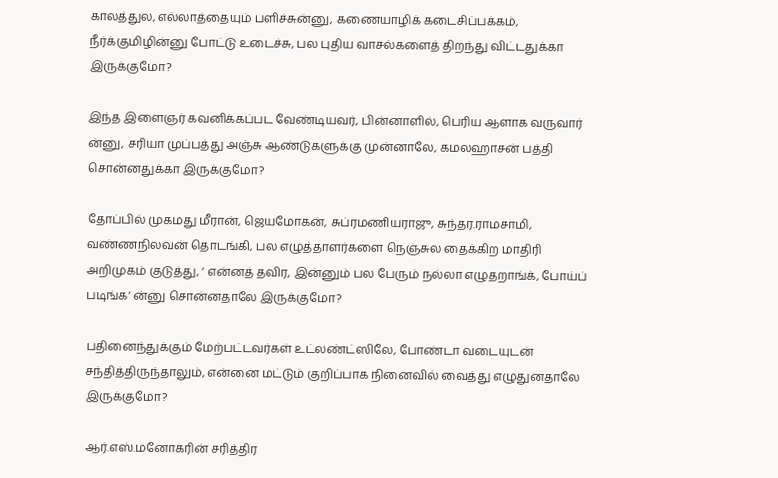காலத்துல, எல்லாத்தையும் பளிச்சுன்னு, கணையாழிக் கடைசிப்பக்கம், நீர்க்குமிழின்னு போட்டு உடைச்சு, பல புதிய வாசல்களைத் திறந்து விட்டதுக்கா இருக்குமோ?

இந்த இளைஞர் கவனிக்கப்பட வேண்டியவர், பின்னாளில், பெரிய ஆளாக வருவார் ன்னு, சரியா முப்பத்து அஞ்சு ஆண்டுகளுக்கு முன்னாலே, கமலஹாசன் பத்தி சொன்னதுக்கா இருக்குமோ?

தோப்பில் முகமது மீரான், ஜெயமோகன், சுப்ரமணியராஜு, சுந்தர.ராமசாமி, வண்ணநிலவன் தொடங்கி, பல எழுத்தாளர்களை நெஞ்சுல தைக்கிற மாதிரி அறிமுகம் குடுத்து, ‘ என்னத் தவிர, இன்னும் பல பேரும் நல்லா எழுதறாங்க், போய்ப் படிங்க’ ன்னு சொன்னதாலே இருக்குமோ?

பதினைந்துக்கும் மேற்பட்டவர்கள் உட்லண்ட்ஸிலே, போண்டா வடையுடன் சந்தித்திருந்தாலும், என்னை மட்டும் குறிப்பாக நினைவில் வைத்து எழுதுனதாலே இருக்குமோ?

ஆர்.எஸ்.மனோகரின் சரித்திர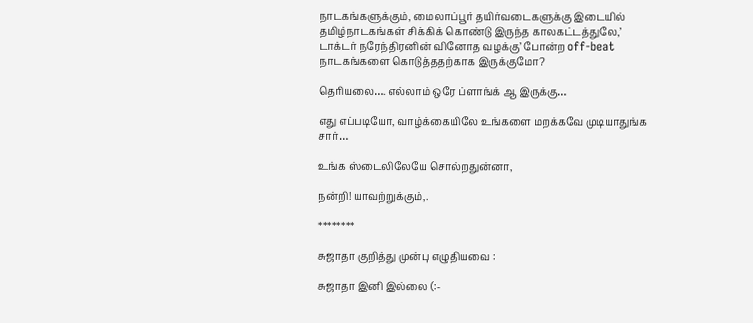நாடகங்களுக்கும், மைலாப்பூர் தயிர்வடைகளுக்கு இடையில் தமிழ்நாடகங்கள் சிக்கிக் கொண்டு இருந்த காலகட்டத்துலே,’ டாக்டர் நரேந்திரனின் வினோத வழக்கு’ போன்ற off-beat நாடகங்களை கொடுத்ததற்காக இருக்குமோ?

தெரியலை…. எல்லாம் ஒரே ப்ளாங்க் ஆ இருக்கு…

எது எப்படியோ, வாழ்க்கையிலே உங்களை மறக்கவே முடியாதுங்க சார்…

உங்க ஸ்டைலிலேயே சொல்றதுன்னா,

நன்றி! யாவற்றுக்கும்,.

********

சுஜாதா குறித்து முன்பு எழுதியவை :

சுஜாதா இனி இல்லை (:-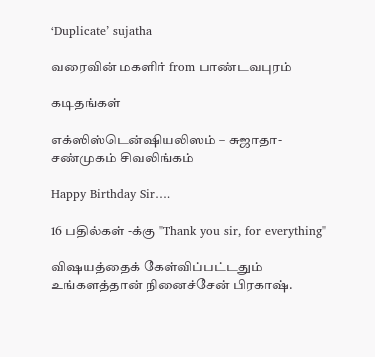‘Duplicate’ sujatha

வரைவின் மகளிர் from பாண்டவபுரம்

கடிதங்கள்

எக்ஸிஸ்டென்ஷியலிஸம் – சுஜாதா- சண்முகம் சிவலிங்கம்

Happy Birthday Sir….

16 பதில்கள் -க்கு "Thank you sir, for everything"

விஷயத்தைக் கேள்விப்பட்டதும் உங்களத்தான் நினைச்சேன் பிரகாஷ்.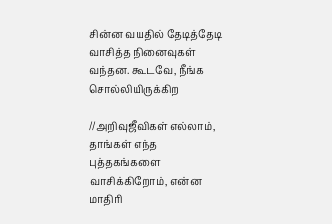சின்ன வயதில் தேடித்தேடி வாசித்த நினைவுகள் வந்தன. கூடவே, நீங்க சொல்லியிருக்கிற

//அறிவுஜீவிகள் எல்லாம், தாங்கள் எந்த புத்தகங்களை வாசிக்கிறோம், என்ன மாதிரி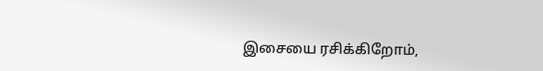இசையை ரசிக்கிறோம்,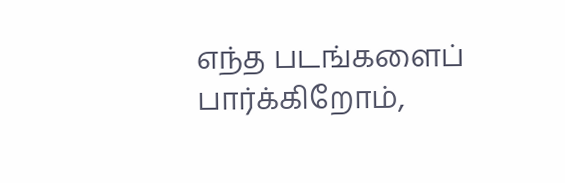எந்த படங்களைப் பார்க்கிறோம்,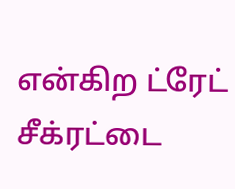என்கிற ட்ரேட் சீக்ரட்டை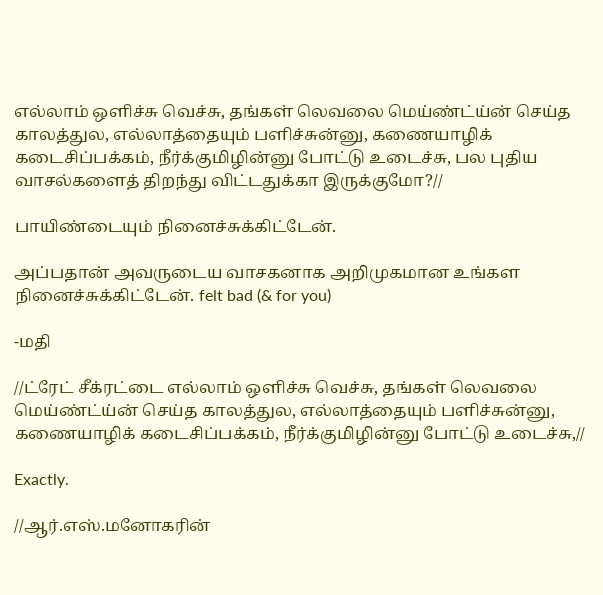எல்லாம் ஒளிச்சு வெச்சு, தங்கள் லெவலை மெய்ண்ட்ய்ன் செய்த காலத்துல, எல்லாத்தையும் பளிச்சுன்னு, கணையாழிக் கடைசிப்பக்கம், நீர்க்குமிழின்னு போட்டு உடைச்சு, பல புதிய வாசல்களைத் திறந்து விட்டதுக்கா இருக்குமோ?//

பாயிண்டையும் நினைச்சுக்கிட்டேன்.

அப்பதான் அவருடைய வாசகனாக அறிமுகமான உங்கள நினைச்சுக்கிட்டேன். felt bad (& for you)

-மதி

//ட்ரேட் சீக்ரட்டை எல்லாம் ஒளிச்சு வெச்சு, தங்கள் லெவலை மெய்ண்ட்ய்ன் செய்த காலத்துல, எல்லாத்தையும் பளிச்சுன்னு, கணையாழிக் கடைசிப்பக்கம், நீர்க்குமிழின்னு போட்டு உடைச்சு,//

Exactly.

//ஆர்.எஸ்.மனோகரின்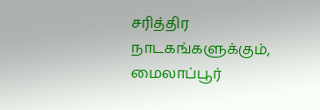சரித்திர நாடகங்களுக்கும், மைலாப்பூர்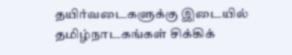தயிர்வடைகளுக்கு இடையில் தமிழ்நாடகங்கள் சிக்கிக்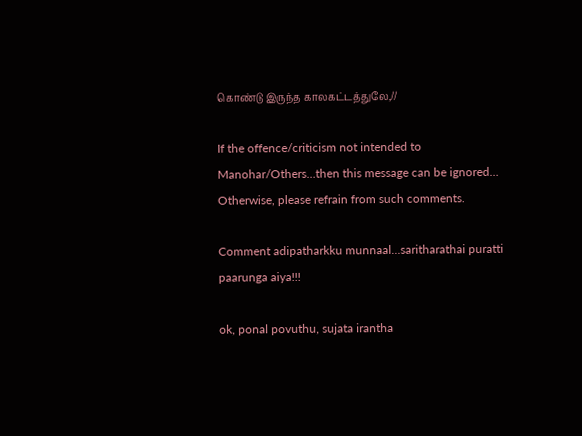கொண்டு இருந்த காலகட்டத்துலே,//

If the offence/criticism not intended to Manohar/Others…then this message can be ignored…
Otherwise, please refrain from such comments.

Comment adipatharkku munnaal…saritharathai puratti paarunga aiya!!!

ok, ponal povuthu, sujata irantha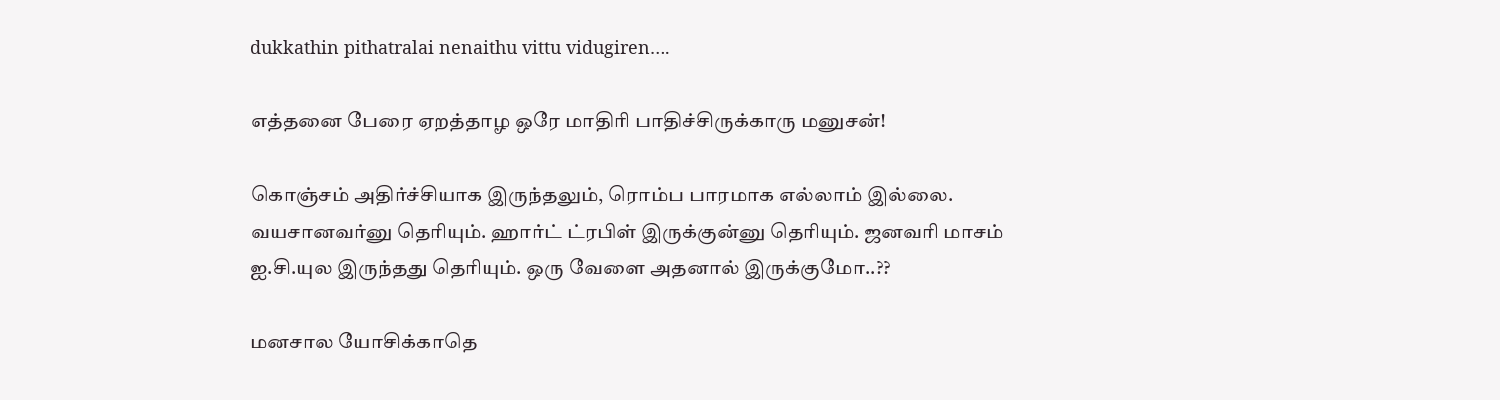dukkathin pithatralai nenaithu vittu vidugiren….

எத்தனை பேரை ஏறத்தாழ ஒரே மாதிரி பாதிச்சிருக்காரு மனுசன்!

கொஞ்சம் அதிர்ச்சியாக இருந்தலும், ரொம்ப பாரமாக எல்லாம் இல்லை. வயசானவர்னு தெரியும். ஹார்ட் ட்ரபிள் இருக்குன்னு தெரியும். ஜனவரி மாசம் ஐ.சி.யுல இருந்தது தெரியும். ஒரு வேளை அதனால் இருக்குமோ..??

மனசால யோசிக்காதெ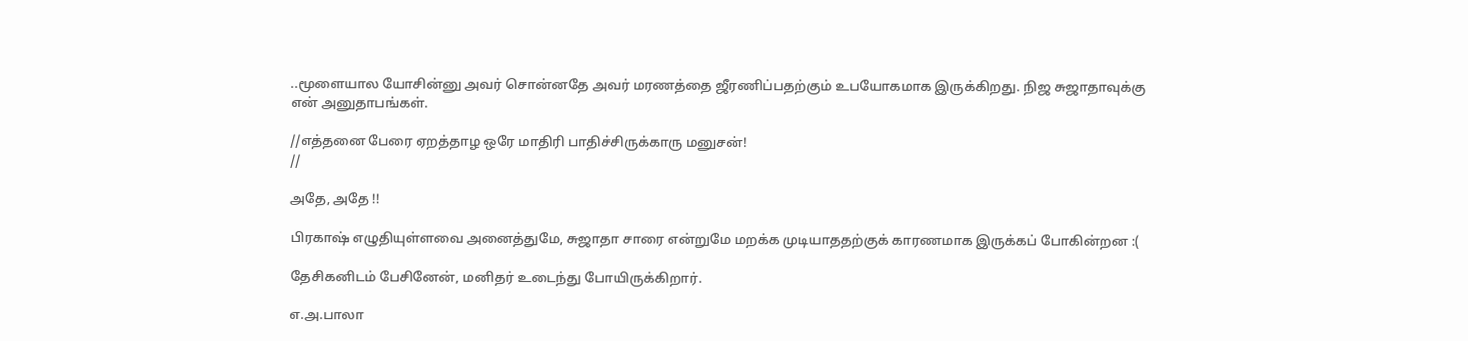..மூளையால யோசின்னு அவர் சொன்னதே அவர் மரணத்தை ஜீரணிப்பதற்கும் உபயோகமாக இருக்கிறது. நிஜ சுஜாதாவுக்கு என் அனுதாபங்கள்.

//எத்தனை பேரை ஏறத்தாழ ஒரே மாதிரி பாதிச்சிருக்காரு மனுசன்!
//

அதே, அதே !!

பிரகாஷ் எழுதியுள்ளவை அனைத்துமே, சுஜாதா சாரை என்றுமே மறக்க முடியாததற்குக் காரணமாக இருக்கப் போகின்றன :(

தேசிகனிடம் பேசினேன், மனிதர் உடைந்து போயிருக்கிறார்.

எ.அ.பாலா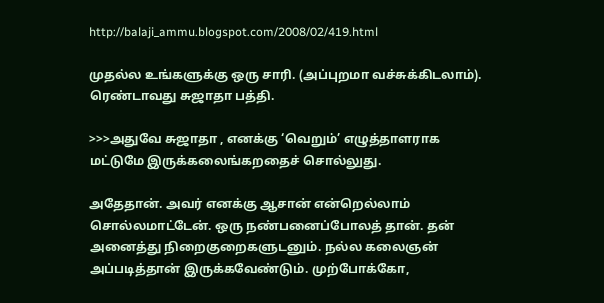http://balaji_ammu.blogspot.com/2008/02/419.html

முதல்ல உங்களுக்கு ஒரு சாரி. (அப்புறமா வச்சுக்கிடலாம்).
ரெண்டாவது சுஜாதா பத்தி.

>>>அதுவே சுஜாதா , எனக்கு ‘வெறும்’ எழுத்தாளராக மட்டுமே இருக்கலைங்கறதைச் சொல்லுது.

அதேதான். அவர் எனக்கு ஆசான் என்றெல்லாம் சொல்லமாட்டேன். ஒரு நண்பனைப்போலத் தான். தன் அனைத்து நிறைகுறைகளுடனும். நல்ல கலைஞன் அப்படித்தான் இருக்கவேண்டும். முற்போக்கோ,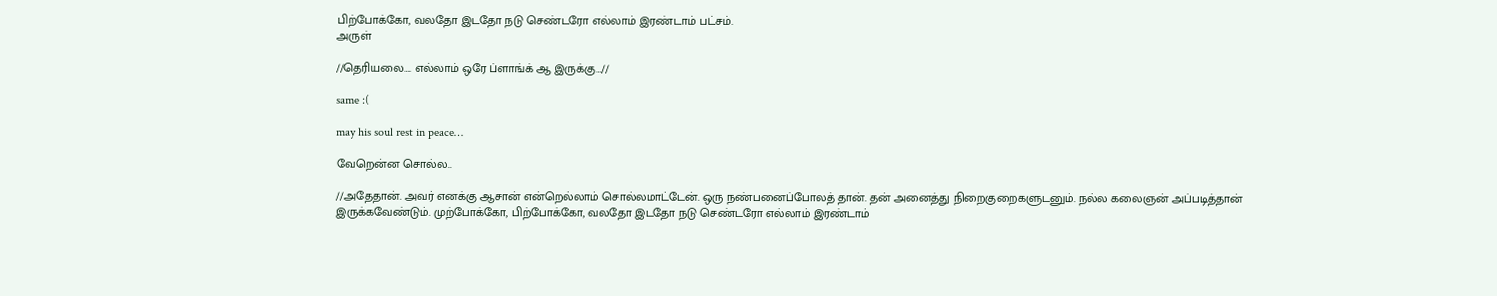பிற்போக்கோ, வலதோ இடதோ நடு செண்டரோ எல்லாம் இரண்டாம் பட்சம்.
அருள்

//தெரியலை…. எல்லாம் ஒரே ப்ளாங்க் ஆ இருக்கு…//

same :(

may his soul rest in peace…

வேறென்ன சொல்ல..

//அதேதான். அவர் எனக்கு ஆசான் என்றெல்லாம் சொல்லமாட்டேன். ஒரு நண்பனைப்போலத் தான். தன் அனைத்து நிறைகுறைகளுடனும். நல்ல கலைஞன் அப்படித்தான் இருக்கவேண்டும். முற்போக்கோ, பிற்போக்கோ, வலதோ இடதோ நடு செண்டரோ எல்லாம் இரண்டாம்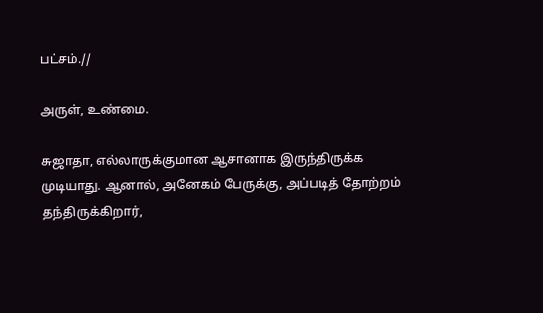பட்சம்.//

அருள், உண்மை.

சுஜாதா, எல்லாருக்குமான ஆசானாக இருந்திருக்க முடியாது. ஆனால், அனேகம் பேருக்கு, அப்படித் தோற்றம் தந்திருக்கிறார்,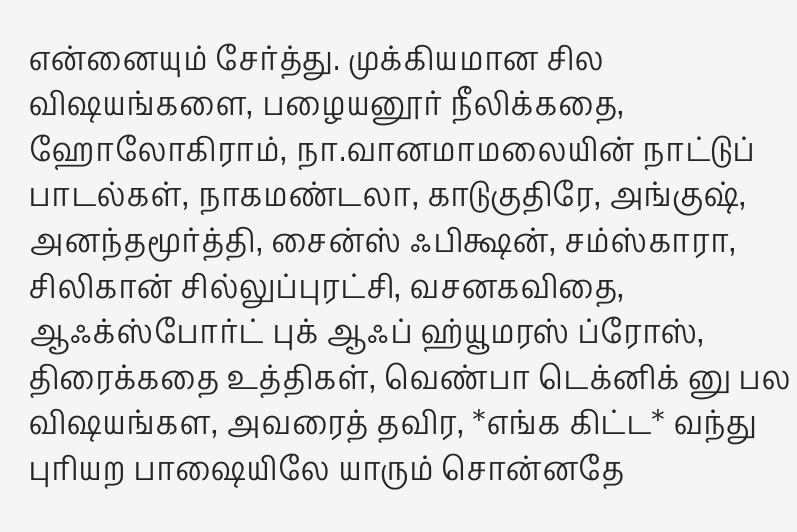என்னையும் சேர்த்து. முக்கியமான சில விஷயங்களை, பழையனூர் நீலிக்கதை, ஹோலோகிராம், நா.வானமாமலையின் நாட்டுப் பாடல்கள், நாகமண்டலா, காடுகுதிரே, அங்குஷ், அனந்தமூர்த்தி, சைன்ஸ் ஃபிக்ஷன், சம்ஸ்காரா, சிலிகான் சில்லுப்புரட்சி, வசனகவிதை, ஆஃக்ஸ்போர்ட் புக் ஆஃப் ஹ்யூமரஸ் ப்ரோஸ், திரைக்கதை உத்திகள், வெண்பா டெக்னிக் னு பல விஷயங்கள, அவரைத் தவிர, *எங்க கிட்ட* வந்து புரியற பாஷையிலே யாரும் சொன்னதே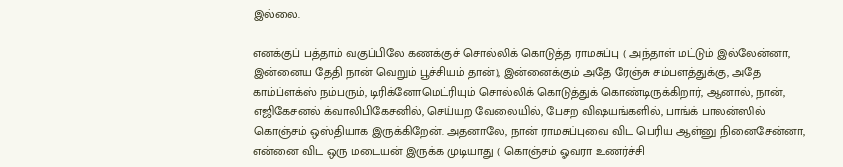இல்லை.

எனக்குப் பத்தாம் வகுப்பிலே கணக்குச் சொல்லிக் கொடுத்த ராமசுப்பு ( அந்தாள் மட்டும் இல்லேன்னா, இன்னைய தேதி நான் வெறும் பூச்சியம் தான்), இன்னைக்கும் அதே ரேஞ்சு சம்பளத்துக்கு, அதே காம்ப்ளக்ஸ் நம்பரும், டிரிக்னோமெட்ரியும் சொல்லிக் கொடுத்துக் கொண்டிருக்கிறார், ஆனால், நான், எஜிகேசனல் க்வாலிபிகேசனில், செய்யற வேலையில், பேசற விஷயங்களில், பாங்க் பாலன்ஸில் கொஞ்சம் ஒஸ்தியாக இருக்கிறேன். அதனாலே, நான் ராமசுப்புவை விட பெரிய ஆள்னு நினைசேன்னா, என்னை விட ஒரு மடையன் இருக்க முடியாது ( கொஞ்சம் ஓவரா உணர்ச்சி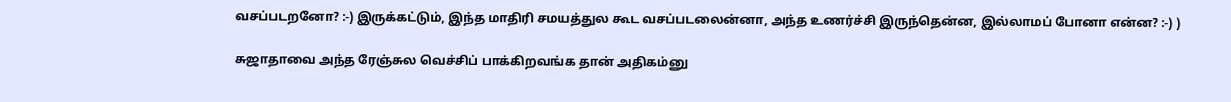வசப்படறனோ? :-) இருக்கட்டும், இந்த மாதிரி சமயத்துல கூட வசப்படலைன்னா, அந்த உணர்ச்சி இருந்தென்ன, இல்லாமப் போனா என்ன? :-) )

சுஜாதாவை அந்த ரேஞ்சுல வெச்சிப் பாக்கிறவங்க தான் அதிகம்னு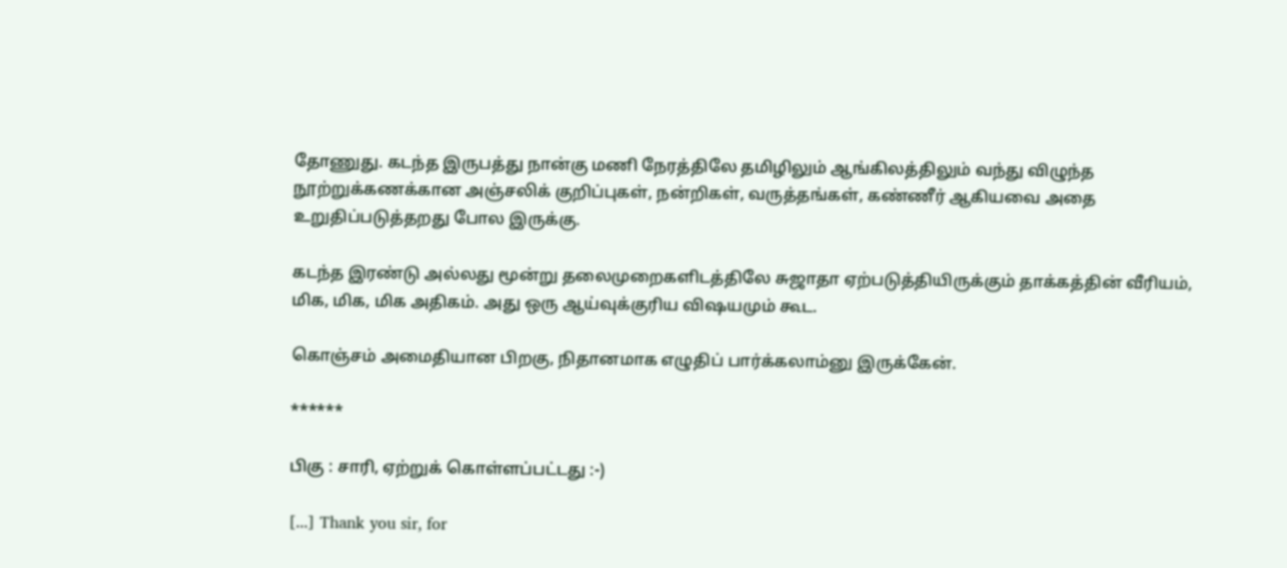தோணுது. கடந்த இருபத்து நான்கு மணி நேரத்திலே தமிழிலும் ஆங்கிலத்திலும் வந்து விழுந்த நூற்றுக்கணக்கான அஞ்சலிக் குறிப்புகள், நன்றிகள், வருத்தங்கள், கண்ணீர் ஆகியவை அதை உறுதிப்படுத்தறது போல இருக்கு.

கடந்த இரண்டு அல்லது மூன்று தலைமுறைகளிடத்திலே சுஜாதா ஏற்படுத்தியிருக்கும் தாக்கத்தின் வீரியம், மிக, மிக, மிக அதிகம். அது ஒரு ஆய்வுக்குரிய விஷயமும் கூட.

கொஞ்சம் அமைதியான பிறகு, நிதானமாக எழுதிப் பார்க்கலாம்னு இருக்கேன்.

******

பிகு : சாரி, ஏற்றுக் கொள்ளப்பட்டது :-)

[...] Thank you sir, for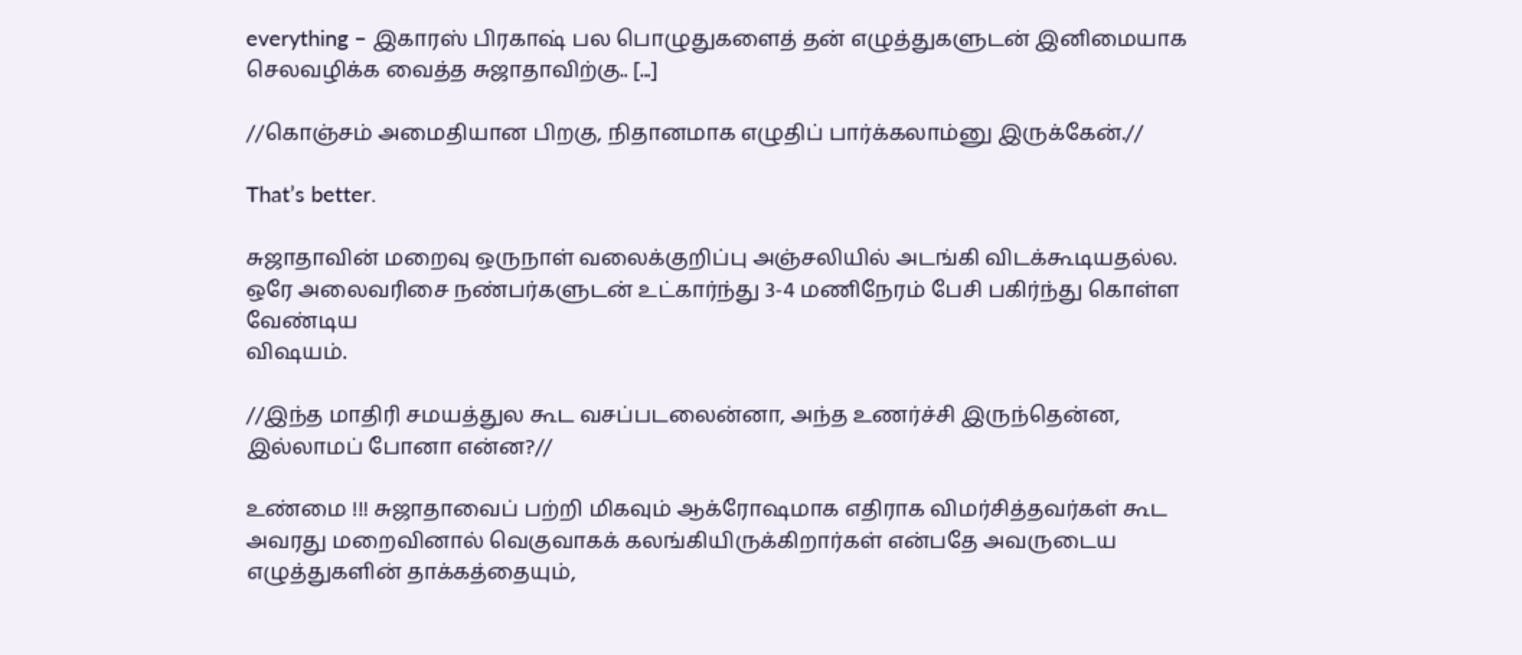everything – இகாரஸ் பிரகாஷ் பல பொழுதுகளைத் தன் எழுத்துகளுடன் இனிமையாக செலவழிக்க வைத்த சுஜாதாவிற்கு.. [...]

//கொஞ்சம் அமைதியான பிறகு, நிதானமாக எழுதிப் பார்க்கலாம்னு இருக்கேன்.//

That’s better.

சுஜாதாவின் மறைவு ஒருநாள் வலைக்குறிப்பு அஞ்சலியில் அடங்கி விடக்கூடியதல்ல. ஒரே அலைவரிசை நண்பர்களுடன் உட்கார்ந்து 3-4 மணிநேரம் பேசி பகிர்ந்து கொள்ள வேண்டிய
விஷயம்.

//இந்த மாதிரி சமயத்துல கூட வசப்படலைன்னா, அந்த உணர்ச்சி இருந்தென்ன, இல்லாமப் போனா என்ன?//

உண்மை !!! சுஜாதாவைப் பற்றி மிகவும் ஆக்ரோஷமாக எதிராக விமர்சித்தவர்கள் கூட அவரது மறைவினால் வெகுவாகக் கலங்கியிருக்கிறார்கள் என்பதே அவருடைய எழுத்துகளின் தாக்கத்தையும்,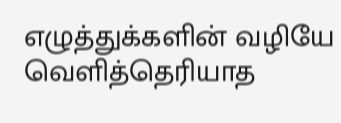எழுத்துக்களின் வழியே வெளித்தெரியாத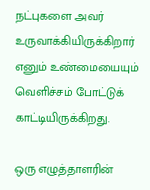நட்புகளை அவர் உருவாக்கியிருக்கிறார் எனும் உண்மையையும் வெளிச்சம் போட்டுக் காட்டியிருக்கிறது.

ஒரு எழுத்தாளரின்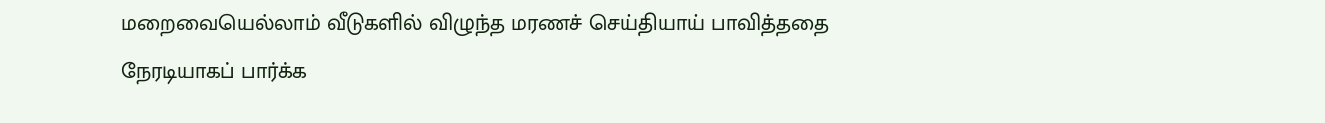மறைவையெல்லாம் வீடுகளில் விழுந்த மரணச் செய்தியாய் பாவித்ததை நேரடியாகப் பார்க்க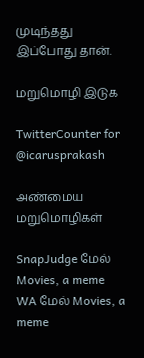முடிந்தது இப்போது தான்.

மறுமொழி இடுக

TwitterCounter for @icarusprakash

அண்மைய மறுமொழிகள்

SnapJudge மேல் Movies, a meme
WA மேல் Movies, a meme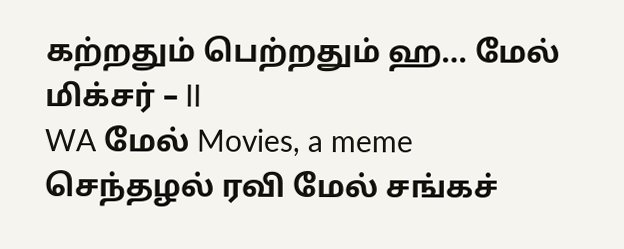கற்றதும் பெற்றதும் ஹ… மேல் மிக்சர் – II
WA மேல் Movies, a meme
செந்தழல் ரவி மேல் சங்கச்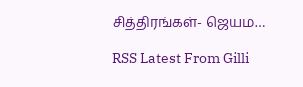சித்திரங்கள்- ஜெயம…

RSS Latest From Gilli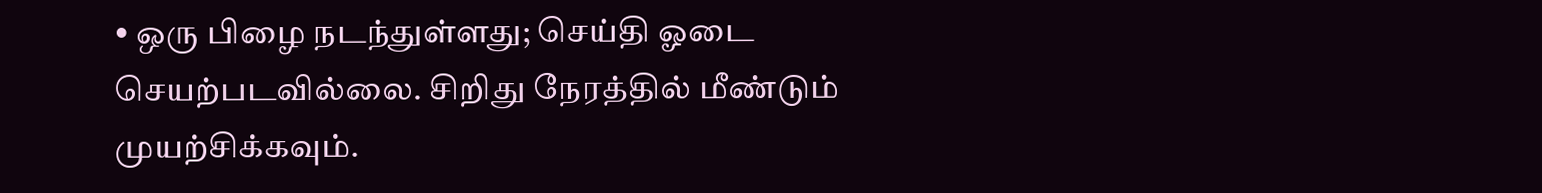• ஒரு பிழை நடந்துள்ளது; செய்தி ஓடை செயற்படவில்லை. சிறிது நேரத்தில் மீண்டும் முயற்சிக்கவும்.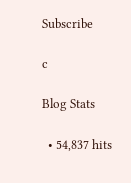Subscribe

c

Blog Stats

  • 54,837 hits